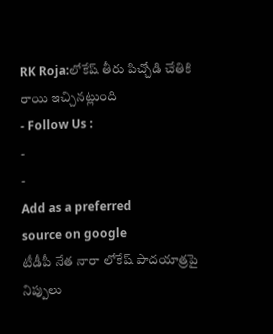RK Roja:లోకేష్ తీరు పిచ్చోడి చేతికి రాయి ఇచ్చినట్లుంది
- Follow Us :
-
-
Add as a preferred
source on google
టీడీపీ నేత నారా లోకేష్ పాదయాత్రపై నిప్పులు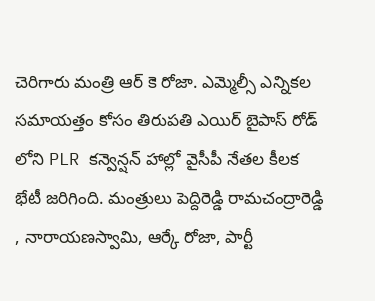చెరిగారు మంత్రి ఆర్ కె రోజా. ఎమ్మెల్సీ ఎన్నికల సమాయత్తం కోసం తిరుపతి ఎయిర్ బైపాస్ రోడ్ లోని PLR కన్వెన్షన్ హాల్లో వైసీపీ నేతల కీలక భేటీ జరిగింది. మంత్రులు పెద్దిరెడ్డి రామచంద్రారెడ్డి , నారాయణస్వామి, ఆర్కే రోజా, పార్టీ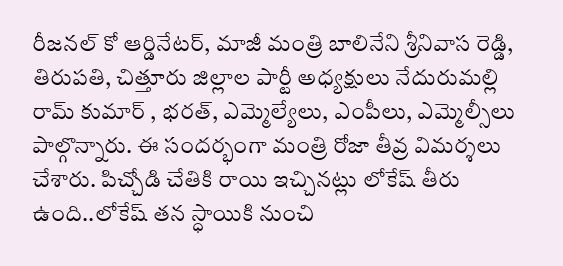రీజనల్ కో ఆర్డినేటర్, మాజీ మంత్రి బాలినేని శ్రీనివాస రెడ్డి, తిరుపతి, చిత్తూరు జిల్లాల పార్టీ అధ్యక్షులు నేదురుమల్లి రామ్ కుమార్ , భరత్, ఎమ్మెల్యేలు, ఎంపీలు, ఎమ్మెల్సీలు పాల్గొన్నారు. ఈ సందర్భంగా మంత్రి రోజా తీవ్ర విమర్శలు చేశారు. పిచ్చోడి చేతికి రాయి ఇచ్చినట్లు లోకేష్ తీరు ఉంది..లోకేష్ తన స్ధాయికి నుంచి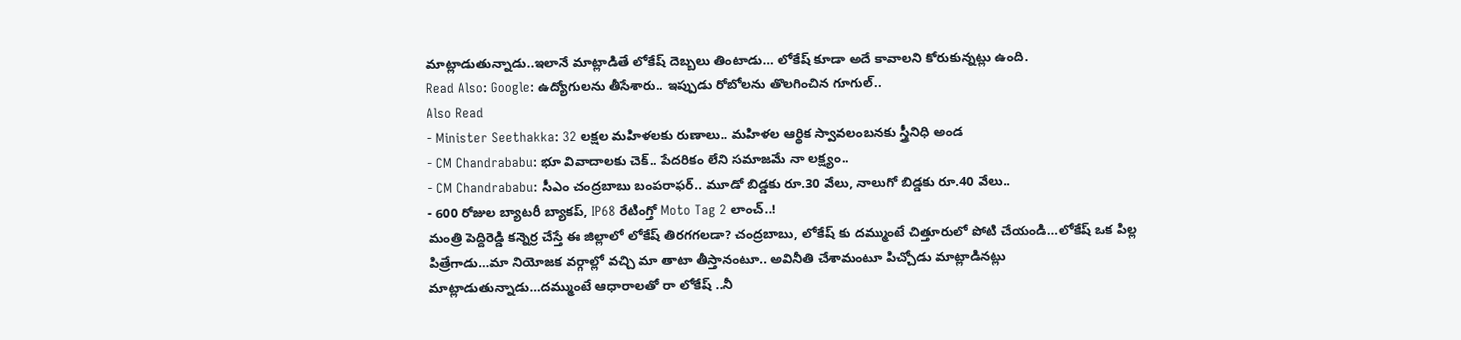మాట్లాడుతున్నాడు..ఇలానే మాట్లాడితే లోకేష్ దెబ్బలు తింటాడు… లోకేష్ కూడా అదే కావాలని కోరుకున్నట్లు ఉంది.
Read Also: Google: ఉద్యోగులను తీసేశారు.. ఇప్పుడు రోబోలను తొలగించిన గూగుల్..
Also Read
- Minister Seethakka: 32 లక్షల మహిళలకు రుణాలు.. మహిళల ఆర్థిక స్వావలంబనకు స్త్రీనిధి అండ
- CM Chandrababu: భూ వివాదాలకు చెక్.. పేదరికం లేని సమాజమే నా లక్ష్యం..
- CM Chandrababu: సీఎం చంద్రబాబు బంపరాఫర్.. మూడో బిడ్డకు రూ.30 వేలు, నాలుగో బిడ్డకు రూ.40 వేలు..
- 600 రోజుల బ్యాటరీ బ్యాకప్, IP68 రేటింగ్తో Moto Tag 2 లాంచ్..!
మంత్రి పెద్దిరెడ్డి కన్నెర్ర చేస్తే ఈ జిల్లాలో లోకేష్ తిరగగలడా? చంద్రబాబు, లోకేష్ కు దమ్ముంటే చిత్తూరులో పోటి చేయండి…లోకేష్ ఒక పిల్ల పిత్రేగాడు…మా నియోజక వర్గాల్లో వచ్చి మా తాటా తీస్తానంటూ.. అవినీతి చేశామంటూ పిచ్చోడు మాట్లాడినట్లు మాట్లాడుతున్నాడు…దమ్ముంటే ఆధారాలతో రా లోకేష్ ..నీ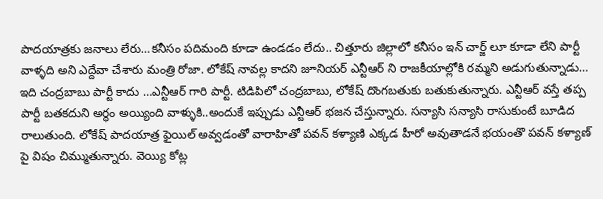పాదయాత్రకు జనాలు లేరు…కనీసం పదిమంది కూడా ఉండడం లేదు.. చిత్తూరు జిల్లాలో కనీసం ఇన్ చార్జ్ లూ కూడా లేని పార్టీ వాళ్ళది అని ఎద్దేవా చేశారు మంత్రి రోజా. లోకేష్ నావల్ల కాదని జూనియర్ ఎన్టీఆర్ ని రాజకీయాల్లోకి రమ్మని అడుగుతున్నాడు…
ఇది చంద్రబాబు పార్టీ కాదు …ఎన్టీఆర్ గారి పార్టీ. టిడిపిలో చంద్రబాబు, లోకేష్ దొంగబతుకు బతుకుతున్నారు. ఎన్టీఆర్ వస్తే తప్ప పార్టీ బతకదుని అర్థం అయ్యింది వాళ్ళుకి..అందుకే ఇప్పుడు ఎన్టీఆర్ భజన చేస్తున్నారు. సన్యాసి సన్యాసి రాసుకుంటే బూడిద రాలుతుంది. లోకేష్ పాదయాత్ర ఫైయిల్ అవ్వడంతో వారాహితో పవన్ కళ్యాణి ఎక్కడ హీరో అవుతాడనే భయంతొ పవన్ కళ్యాణ్ పై విషం చిమ్ముతున్నారు. వెయ్యి కోట్ల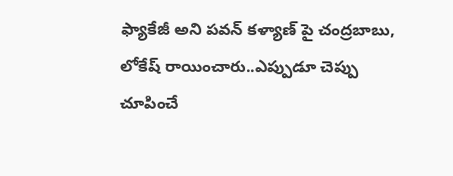ఫ్యాకేజీ అని పవన్ కళ్యాణ్ పై చంద్రబాబు, లోకేష్ రాయించారు..ఎప్పుడూ చెప్పు చూపించే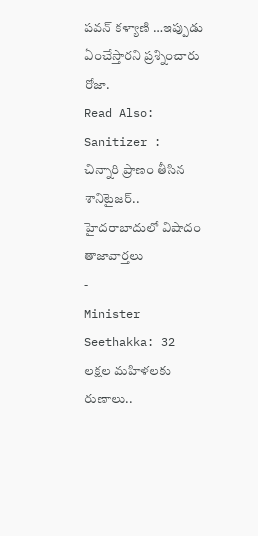పవన్ కళ్యాణి …ఇప్పుడు ఏంచేస్తారని ప్రశ్నించారు రోజా.
Read Also: Sanitizer : చిన్నారి ప్రాణం తీసిన శానిటైజర్.. హైదరాబాదులో విషాదం
తాజావార్తలు
-
Minister Seethakka: 32 లక్షల మహిళలకు రుణాలు..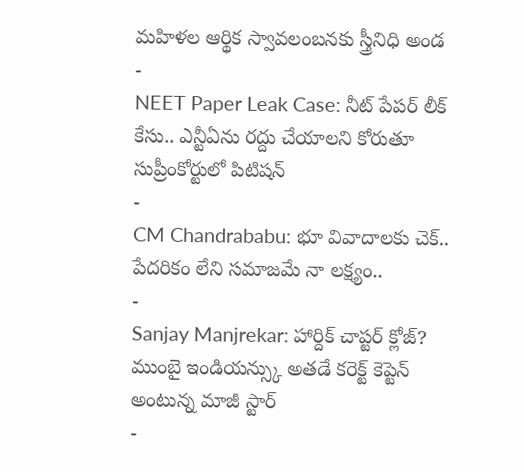మహిళల ఆర్థిక స్వావలంబనకు స్త్రీనిధి అండ
-
NEET Paper Leak Case: నీట్ పేపర్ లీక్ కేసు.. ఎన్టీఏను రద్దు చేయాలని కోరుతూ సుప్రీంకోర్టులో పిటిషన్
-
CM Chandrababu: భూ వివాదాలకు చెక్.. పేదరికం లేని సమాజమే నా లక్ష్యం..
-
Sanjay Manjrekar: హార్దిక్ చాప్టర్ క్లోజ్? ముంబై ఇండియన్స్కు అతడే కరెక్ట్ కెప్టెన్ అంటున్న మాజీ స్టార్
-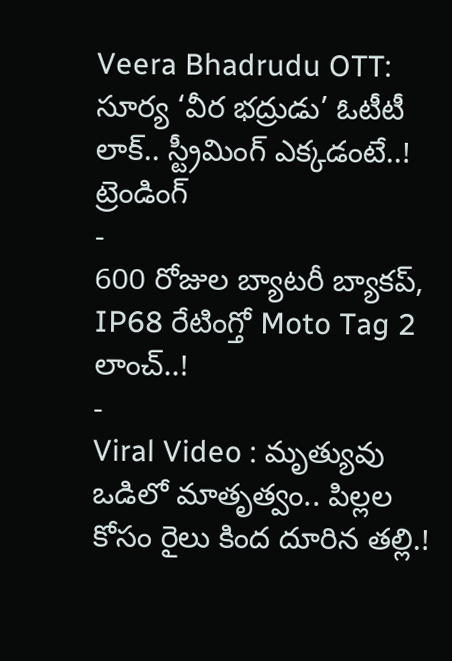Veera Bhadrudu OTT: సూర్య ‘వీర భద్రుడు’ ఓటీటీ లాక్.. స్ట్రీమింగ్ ఎక్కడంటే..!
ట్రెండింగ్
-
600 రోజుల బ్యాటరీ బ్యాకప్, IP68 రేటింగ్తో Moto Tag 2 లాంచ్..!
-
Viral Video : మృత్యువు ఒడిలో మాతృత్వం.. పిల్లల కోసం రైలు కింద దూరిన తల్లి.!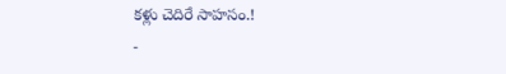కళ్లు చెదిరే సాహసం.!
-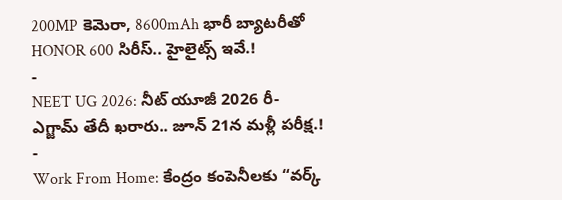200MP కెమెరా, 8600mAh భారీ బ్యాటరీతో HONOR 600 సిరీస్.. హైలైట్స్ ఇవే.!
-
NEET UG 2026: నీట్ యూజీ 2026 రీ-ఎగ్జామ్ తేదీ ఖరారు.. జూన్ 21న మళ్లీ పరీక్ష.!
-
Work From Home: కేంద్రం కంపెనీలకు “వర్క్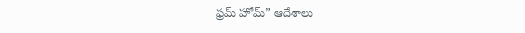ఫ్రమ్ హోమ్” ఆదేశాలు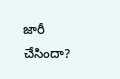జారీ చేసిందా?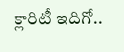క్లారిటీ ఇదిగో..